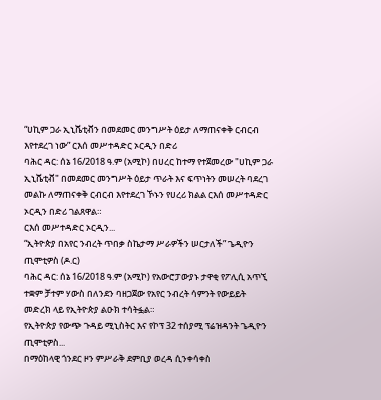“ሀኪም ጋራ ኢኒሼቲቭን በመደመር መንግሥት ዕይታ ለማጠናቀቅ ርብርብ እየተደረገ ነው” ርእሰ መሥተዳድር ኦርዲን በድሪ
ባሕር ዳር: ሰኔ 16/2018 ዓ.ም (አሚኮ) በሀረር ከተማ የተጀመረው "ሀኪም ጋራ ኢኒሼቲቭ" በመደመር መንግሥት ዕይታ ጥራት እና ፍጥነትን መሠረት ባደረገ መልኩ ለማጠናቀቅ ርብርብ እየተደረገ ኾኑን የሀረሪ ክልል ርእሰ መሥተዳድር ኦርዲን በድሪ ገልጸዋል።
ርእሰ መሥተዳድር ኦርዲን...
“ኢትዮጵያ በአየር ንብረት ጥበቃ ስኬታማ ሥራዎችን ሠርታለች” ጌዲዮን ጢሞቲዎስ (ዶ.ር)
ባሕር ዳር: ሰኔ 16/2018 ዓ.ም (አሚኮ) የአውሮፓውያኑ ታዋቂ የፖሊሲ አጥኚ ተቋም ቻተም ሃውስ በለንደን ባዘጋጀው የአየር ንብረት ሳምንት የውይይት መድረክ ላይ የኢትዮጵያ ልዑክ ተሳትፏል።
የኢትዮጵያ የውጭ ጉዳይ ሚኒስትር እና የኮፕ 32 ተሰያሚ ፕሬዝዳንት ጌዲዮን ጢሞቲዎስ...
በማዕከላዊ ጎንደር ዞን ምሥራቅ ደምቢያ ወረዳ ሲንቀሳቀስ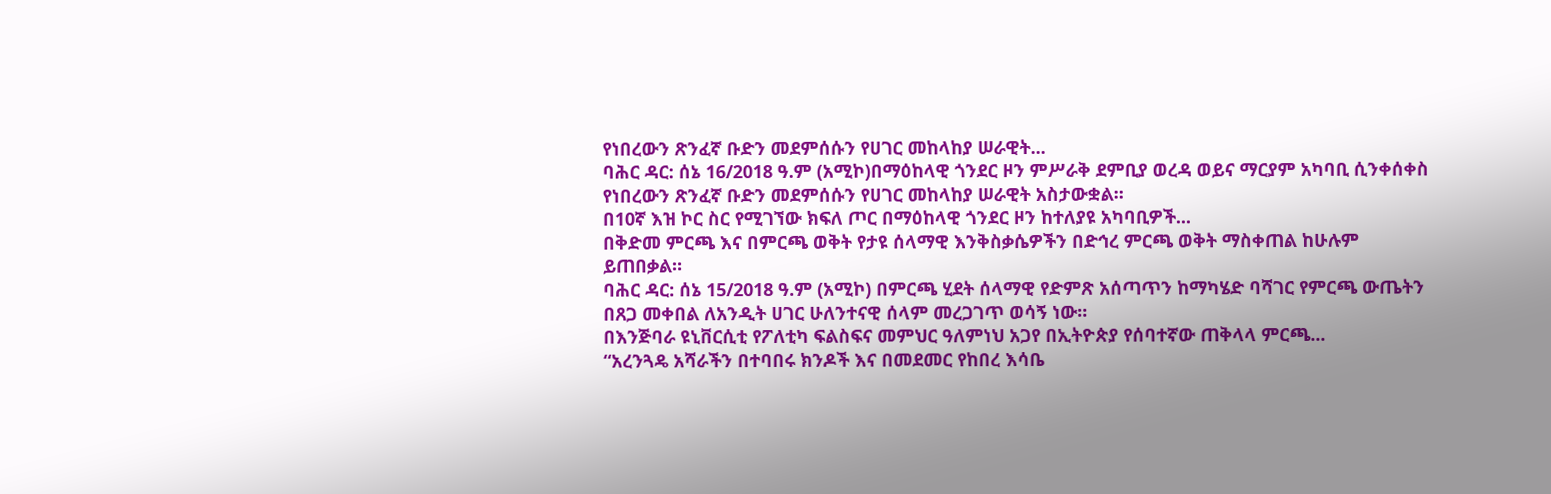የነበረውን ጽንፈኛ ቡድን መደምሰሱን የሀገር መከላከያ ሠራዊት...
ባሕር ዳር: ሰኔ 16/2018 ዓ.ም (አሚኮ)በማዕከላዊ ጎንደር ዞን ምሥራቅ ደምቢያ ወረዳ ወይና ማርያም አካባቢ ሲንቀሰቀስ የነበረውን ጽንፈኛ ቡድን መደምሰሱን የሀገር መከላከያ ሠራዊት አስታውቋል።
በ10ኛ እዝ ኮር ስር የሚገኘው ክፍለ ጦር በማዕከላዊ ጎንደር ዞን ከተለያዩ አካባቢዎች...
በቅድመ ምርጫ እና በምርጫ ወቅት የታዩ ሰላማዊ እንቅስቃሴዎችን በድኅረ ምርጫ ወቅት ማስቀጠል ከሁሉም ይጠበቃል።
ባሕር ዳር: ሰኔ 15/2018 ዓ.ም (አሚኮ) በምርጫ ሂደት ሰላማዊ የድምጽ አሰጣጥን ከማካሄድ ባሻገር የምርጫ ውጤትን በጸጋ መቀበል ለአንዲት ሀገር ሁለንተናዊ ሰላም መረጋገጥ ወሳኝ ነው።
በእንጅባራ ዩኒቨርሲቲ የፖለቲካ ፍልስፍና መምህር ዓለምነህ አጋየ በኢትዮጵያ የሰባተኛው ጠቅላላ ምርጫ...
“አረንጓዴ አሻራችን በተባበሩ ክንዶች እና በመደመር የከበረ እሳቤ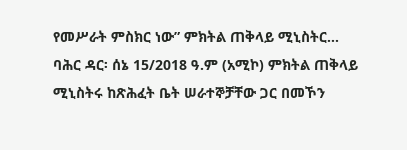የመሥራት ምስክር ነው” ምክትል ጠቅላይ ሚኒስትር...
ባሕር ዳር፡ ሰኔ 15/2018 ዓ.ም (አሚኮ) ምክትል ጠቅላይ ሚኒስትሩ ከጽሕፈት ቤት ሠራተኞቻቸው ጋር በመኾን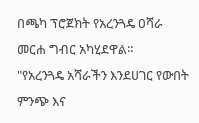በጫካ ፕሮጀክት የአረንጓዴ ዐሻራ መርሐ ግብር አካሂደዋል።
"የአረንጓዴ አሻራችን እንደሀገር የውበት ምንጭ እና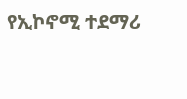የኢኮኖሚ ተደማሪ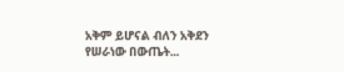አቅም ይሆናል ብለን አቅደን የሠራነው በውጤት...